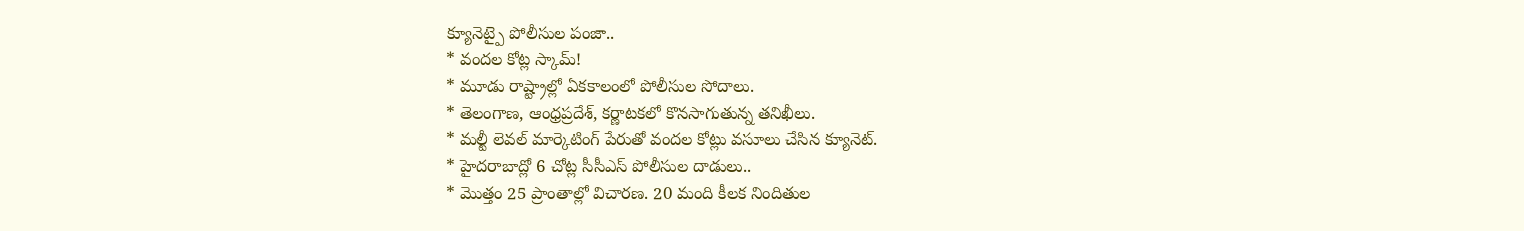క్యూనెట్పై పోలీసుల పంజా..
* వందల కోట్ల స్కామ్!
* మూడు రాష్ట్రాల్లో ఏకకాలంలో పోలీసుల సోదాలు.
* తెలంగాణ, ఆంధ్రప్రదేశ్, కర్ణాటకలో కొనసాగుతున్న తనిఖీలు.
* మల్టీ లెవల్ మార్కెటింగ్ పేరుతో వందల కోట్లు వసూలు చేసిన క్యూనెట్.
* హైదరాబాద్లో 6 చోట్ల సీసీఎస్ పోలీసుల దాడులు..
* మొత్తం 25 ప్రాంతాల్లో విచారణ. 20 మంది కీలక నిందితుల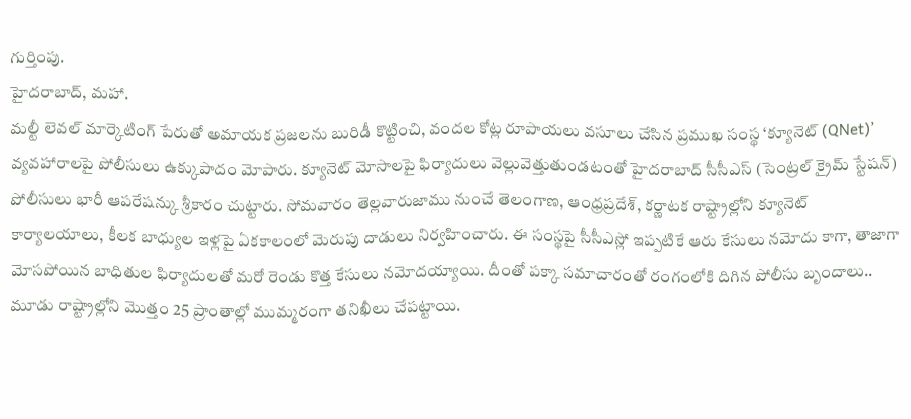గుర్తింపు.
హైదరాబాద్, మహా.
మల్టీ లెవల్ మార్కెటింగ్ పేరుతో అమాయక ప్రజలను బురిడీ కొట్టించి, వందల కోట్ల రూపాయలు వసూలు చేసిన ప్రముఖ సంస్థ ‘క్యూనెట్ (QNet)’ వ్యవహారాలపై పోలీసులు ఉక్కుపాదం మోపారు. క్యూనెట్ మోసాలపై ఫిర్యాదులు వెల్లువెత్తుతుండటంతో హైదరాబాద్ సీసీఎస్ (సెంట్రల్ క్రైమ్ స్టేషన్) పోలీసులు భారీ ఆపరేషన్కు శ్రీకారం చుట్టారు. సోమవారం తెల్లవారుజాము నుంచే తెలంగాణ, ఆంధ్రప్రదేశ్, కర్ణాటక రాష్ట్రాల్లోని క్యూనెట్ కార్యాలయాలు, కీలక బాధ్యుల ఇళ్లపై ఏకకాలంలో మెరుపు దాడులు నిర్వహించారు. ఈ సంస్థపై సీసీఎస్లో ఇప్పటికే ఆరు కేసులు నమోదు కాగా, తాజాగా మోసపోయిన బాధితుల ఫిర్యాదులతో మరో రెండు కొత్త కేసులు నమోదయ్యాయి. దీంతో పక్కా సమాచారంతో రంగంలోకి దిగిన పోలీసు బృందాలు.. మూడు రాష్ట్రాల్లోని మొత్తం 25 ప్రాంతాల్లో ముమ్మరంగా తనిఖీలు చేపట్టాయి.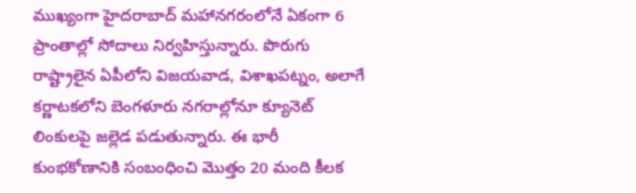ముఖ్యంగా హైదరాబాద్ మహానగరంలోనే ఏకంగా 6 ప్రాంతాల్లో సోదాలు నిర్వహిస్తున్నారు. పొరుగు రాష్ట్రాలైన ఏపీలోని విజయవాడ, విశాఖపట్నం, అలాగే కర్ణాటకలోని బెంగళూరు నగరాల్లోనూ క్యూనెట్ లింకులపై జల్లెడ పడుతున్నారు. ఈ భారీ కుంభకోణానికి సంబంధించి మొత్తం 20 మంది కీలక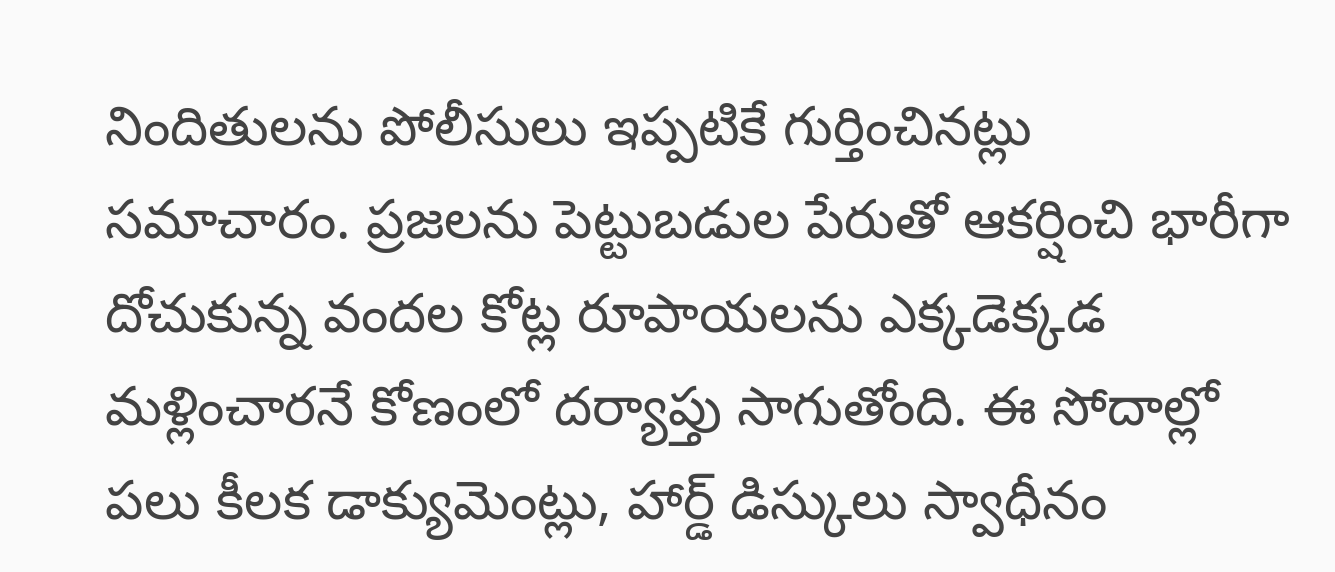నిందితులను పోలీసులు ఇప్పటికే గుర్తించినట్లు సమాచారం. ప్రజలను పెట్టుబడుల పేరుతో ఆకర్షించి భారీగా దోచుకున్న వందల కోట్ల రూపాయలను ఎక్కడెక్కడ మళ్లించారనే కోణంలో దర్యాప్తు సాగుతోంది. ఈ సోదాల్లో పలు కీలక డాక్యుమెంట్లు, హార్డ్ డిస్కులు స్వాధీనం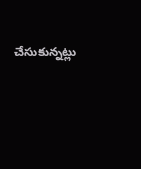చేసుకున్నట్లు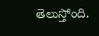తెలుస్తోంది.